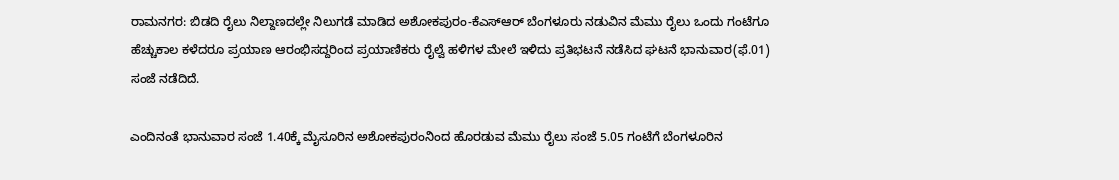ರಾಮನಗರ: ಬಿಡದಿ ರೈಲು ನಿಲ್ದಾಣದಲ್ಲೇ ನಿಲುಗಡೆ ಮಾಡಿದ ಅಶೋಕಪುರಂ-ಕೆಎಸ್ಆರ್ ಬೆಂಗಳೂರು ನಡುವಿನ ಮೆಮು ರೈಲು ಒಂದು ಗಂಟೆಗೂ ಹೆಚ್ಚುಕಾಲ ಕಳೆದರೂ ಪ್ರಯಾಣ ಆರಂಭಿಸದ್ದರಿಂದ ಪ್ರಯಾಣಿಕರು ರೈಲ್ವೆ ಹಳಿಗಳ ಮೇಲೆ ಇಳಿದು ಪ್ರತಿಭಟನೆ ನಡೆಸಿದ ಘಟನೆ ಭಾನುವಾರ(ಫೆ.01) ಸಂಜೆ ನಡೆದಿದೆ.

ಎಂದಿನಂತೆ ಭಾನುವಾರ ಸಂಜೆ 1.40ಕ್ಕೆ ಮೈಸೂರಿನ ಅಶೋಕಪುರಂನಿಂದ ಹೊರಡುವ ಮೆಮು ರೈಲು ಸಂಜೆ 5.05 ಗಂಟೆಗೆ ಬೆಂಗಳೂರಿನ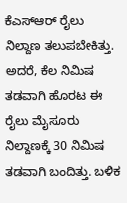ಕೆಎಸ್ಆರ್ ರೈಲು ನಿಲ್ದಾಣ ತಲುಪಬೇಕಿತ್ತು. ಅದರೆ, ಕೆಲ ನಿಮಿಷ ತಡವಾಗಿ ಹೊರಟ ಈ ರೈಲು ಮೈಸೂರು ನಿಲ್ದಾಣಕ್ಕೆ 30 ನಿಮಿಷ ತಡವಾಗಿ ಬಂದಿತ್ತು. ಬಳಿಕ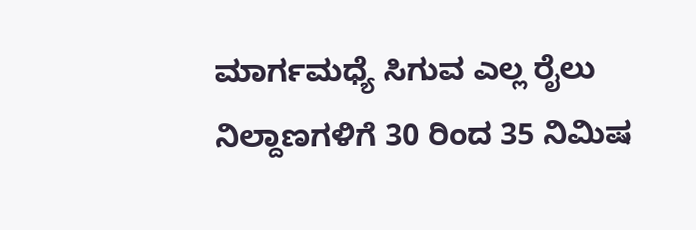ಮಾರ್ಗಮಧ್ಯೆ ಸಿಗುವ ಎಲ್ಲ ರೈಲು ನಿಲ್ದಾಣಗಳಿಗೆ 30 ರಿಂದ 35 ನಿಮಿಷ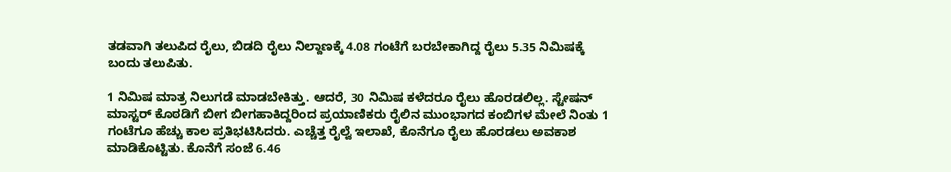ತಡವಾಗಿ ತಲುಪಿದ ರೈಲು, ಬಿಡದಿ ರೈಲು ನಿಲ್ದಾಣಕ್ಕೆ 4.08 ಗಂಟೆಗೆ ಬರಬೇಕಾಗಿದ್ದ ರೈಲು 5.35 ನಿಮಿಷಕ್ಕೆ ಬಂದು ತಲುಪಿತು.

1 ನಿಮಿಷ ಮಾತ್ರ ನಿಲುಗಡೆ ಮಾಡಬೇಕಿತ್ತು. ಆದರೆ, 30 ನಿಮಿಷ ಕಳೆದರೂ ರೈಲು ಹೊರಡಲಿಲ್ಲ. ಸ್ಟೇಷನ್ ಮಾಸ್ಟರ್ ಕೊಠಡಿಗೆ ಬೀಗ ಬೀಗಹಾಕಿದ್ದರಿಂದ ಪ್ರಯಾಣಿಕರು ರೈಲಿನ ಮುಂಭಾಗದ ಕಂಬಿಗಳ ಮೇಲೆ ನಿಂತು 1 ಗಂಟೆಗೂ ಹೆಚ್ಚು ಕಾಲ ಪ್ರತಿಭಟಿಸಿದರು. ಎಚ್ಚೆತ್ತ ರೈಲ್ವೆ ಇಲಾಖೆ, ಕೊನೆಗೂ ರೈಲು ಹೊರಡಲು ಅವಕಾಶ ಮಾಡಿಕೊಟ್ಟಿತು. ಕೊನೆಗೆ ಸಂಜೆ 6.46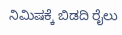ನಿಮಿಷಕ್ಕೆ ಬಿಡದಿ ರೈಲು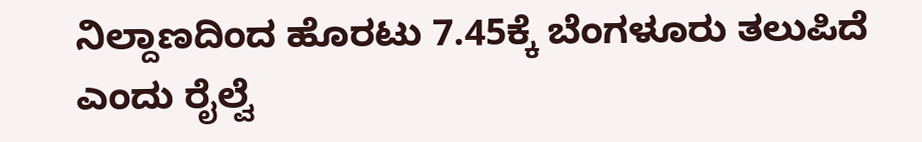ನಿಲ್ದಾಣದಿಂದ ಹೊರಟು 7.45ಕ್ಕೆ ಬೆಂಗಳೂರು ತಲುಪಿದೆ ಎಂದು ರೈಲ್ವೆ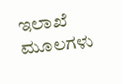ಇಲಾಖೆ ಮೂಲಗಳು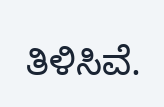ತಿಳಿಸಿವೆ.